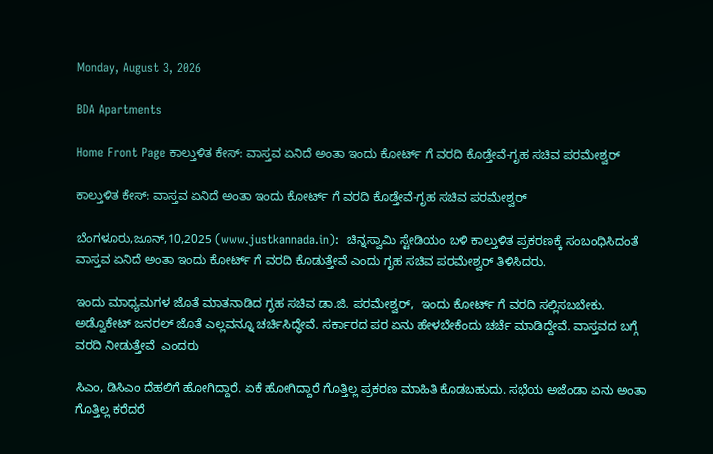Monday, August 3, 2026

BDA Apartments

Home Front Page ಕಾಲ್ತುಳಿತ ಕೇಸ್: ವಾಸ್ತವ ಏನಿದೆ ಅಂತಾ ಇಂದು ಕೋರ್ಟ್ ಗೆ ವರದಿ ಕೊಡ್ತೇವೆ-ಗೃಹ ಸಚಿವ ಪರಮೇಶ್ವರ್

ಕಾಲ್ತುಳಿತ ಕೇಸ್: ವಾಸ್ತವ ಏನಿದೆ ಅಂತಾ ಇಂದು ಕೋರ್ಟ್ ಗೆ ವರದಿ ಕೊಡ್ತೇವೆ-ಗೃಹ ಸಚಿವ ಪರಮೇಶ್ವರ್

ಬೆಂಗಳೂರು,ಜೂನ್,10,2025 (www.justkannada.in):  ಚಿನ್ನಸ್ವಾಮಿ ಸ್ಟೇಡಿಯಂ ಬಳಿ ಕಾಲ್ತುಳಿತ ಪ್ರಕರಣಕ್ಕೆ ಸಂಬಂಧಿಸಿದಂತೆ ವಾಸ್ತವ ಏನಿದೆ ಅಂತಾ ಇಂದು ಕೋರ್ಟ್ ಗೆ ವರದಿ ಕೊಡುತ್ತೇವೆ ಎಂದು ಗೃಹ ಸಚಿವ ಪರಮೇಶ್ವರ್ ತಿಳಿಸಿದರು.

ಇಂದು ಮಾಧ್ಯಮಗಳ ಜೊತೆ ಮಾತನಾಡಿದ ಗೃಹ ಸಚಿವ ಡಾ.ಜಿ. ಪರಮೇಶ್ವರ್,  ಇಂದು ಕೋರ್ಟ್ ಗೆ ವರದಿ ಸಲ್ಲಿಸಬಬೇಕು.  ಅಡ್ವೊಕೇಟ್ ಜನರಲ್ ಜೊತೆ ಎಲ್ಲವನ್ನೂ ಚರ್ಚಿಸಿದ್ಧೇವೆ. ಸರ್ಕಾರದ ಪರ ಏನು ಹೇಳಬೇಕೆಂದು ಚರ್ಚೆ ಮಾಡಿದ್ದೇವೆ. ವಾಸ್ತವದ ಬಗ್ಗೆ ವರದಿ ನೀಡುತ್ತೇವೆ  ಎಂದರು

ಸಿಎಂ, ಡಿಸಿಎಂ ದೆಹಲಿಗೆ ಹೋಗಿದ್ದಾರೆ. ಏಕೆ ಹೋಗಿದ್ದಾರೆ ಗೊತ್ತಿಲ್ಲ ಪ್ರಕರಣ ಮಾಹಿತಿ ಕೊಡಬಹುದು. ಸಭೆಯ ಅಜೆಂಡಾ ಏನು ಅಂತಾ ಗೊತ್ತಿಲ್ಲ ಕರೆದರೆ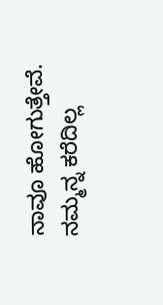ನಾವೂ ಹೋಗುತ್ತೇವೆ. ನಮ್ಮನ್ನ ಕರೆದಿಲ್ಲ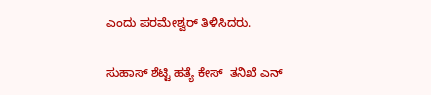ಎಂದು ಪರಮೇಶ್ವರ್ ತಿಳಿಸಿದರು.

ಸುಹಾಸ್ ಶೆಟ್ಟಿ ಹತ್ಯೆ ಕೇಸ್  ತನಿಖೆ ಎನ್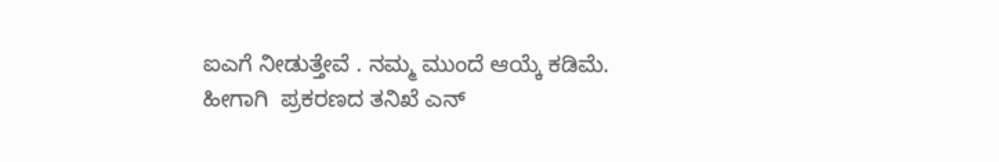ಐಎಗೆ ನೀಡುತ್ತೇವೆ . ನಮ್ಮ ಮುಂದೆ ಆಯ್ಕೆ ಕಡಿಮೆ. ಹೀಗಾಗಿ  ಪ್ರಕರಣದ ತನಿಖೆ ಎನ್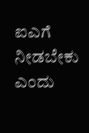ಐಎಗೆ ನೀಡಬೇಕು ಎಂದು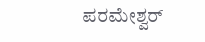ಪರಮೇಶ್ವರ್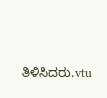ತಿಳಿಸಿದರು.vtu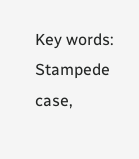Key words: Stampede case,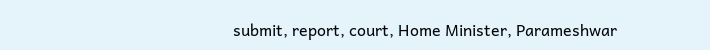submit, report, court, Home Minister, Parameshwar